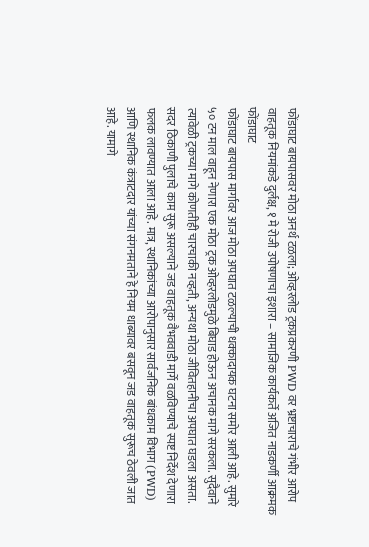फोंडाघाट बायपासवर मोठा अनर्थ टळला; ओव्हरलोड ट्रकप्रकरणी PWD वर भ्रष्टाचाराचे गंभीर आरोप
वाहतूक नियमांकडे दुर्लक्ष, १ मे रोजी उपोषणाचा इशारा – सामाजिक कार्यकर्ते अजित नाडकर्णी आक्रमक
फोंडाघाट
फोंडाघाट बायपास मार्गावर आज मोठा अपघात टळल्याची धक्कादायक घटना समोर आली आहे. सुमारे ५० टन माल वाहून नेणारा एक मोठा ट्रक ओव्हरलोडमुळे बिघाड होऊन अचानक मागे सरकला. सुदैवाने त्यावेळी ट्रकच्या मागे कोणतीही चारचाकी नव्हती, अन्यथा मोठा जीवितहानीचा अपघात घडला असता.
सदर ठिकाणी पुलाचे काम सुरू असल्याने जड वाहतूक वैभववाडी मार्गे वळविण्याचे स्पष्ट निर्देश देणारा फलक लावण्यात आला आहे. मात्र, स्थानिकांच्या आरोपानुसार सार्वजनिक बांधकाम विभाग (PWD) आणि स्थानिक कंत्राटदार यांच्या संगनमताने हे नियम धाब्यावर बसवून जड वाहतूक सुरूच ठेवली जात आहे. यामागे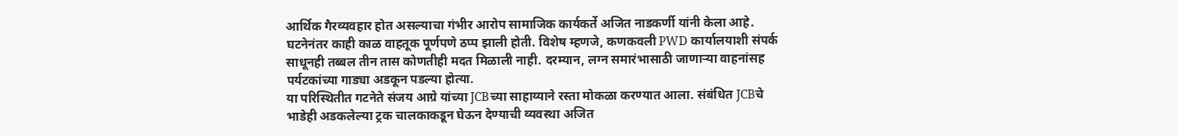आर्थिक गैरव्यवहार होत असल्याचा गंभीर आरोप सामाजिक कार्यकर्ते अजित नाडकर्णी यांनी केला आहे.
घटनेनंतर काही काळ वाहतूक पूर्णपणे ठप्प झाली होती. विशेष म्हणजे, कणकवली PWD कार्यालयाशी संपर्क साधूनही तब्बल तीन तास कोणतीही मदत मिळाली नाही. दरम्यान, लग्न समारंभासाठी जाणाऱ्या वाहनांसह पर्यटकांच्या गाड्या अडकून पडल्या होत्या.
या परिस्थितीत गटनेते संजय आग्रे यांच्या JCBच्या साहाय्याने रस्ता मोकळा करण्यात आला. संबंधित JCBचे भाडेही अडकलेल्या ट्रक चालकाकडून घेऊन देण्याची व्यवस्था अजित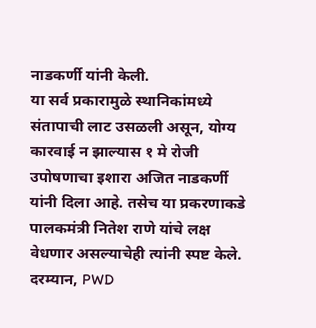नाडकर्णी यांनी केली.
या सर्व प्रकारामुळे स्थानिकांमध्ये संतापाची लाट उसळली असून, योग्य कारवाई न झाल्यास १ मे रोजी उपोषणाचा इशारा अजित नाडकर्णी यांनी दिला आहे. तसेच या प्रकरणाकडे पालकमंत्री नितेश राणे यांचे लक्ष वेधणार असल्याचेही त्यांनी स्पष्ट केले.
दरम्यान, PWD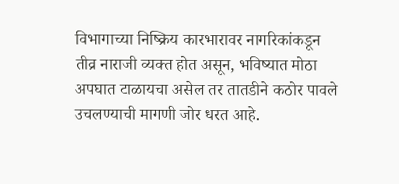विभागाच्या निष्क्रिय कारभारावर नागरिकांकडून तीव्र नाराजी व्यक्त होत असून, भविष्यात मोठा अपघात टाळायचा असेल तर तातडीने कठोर पावले उचलण्याची मागणी जोर धरत आहे.